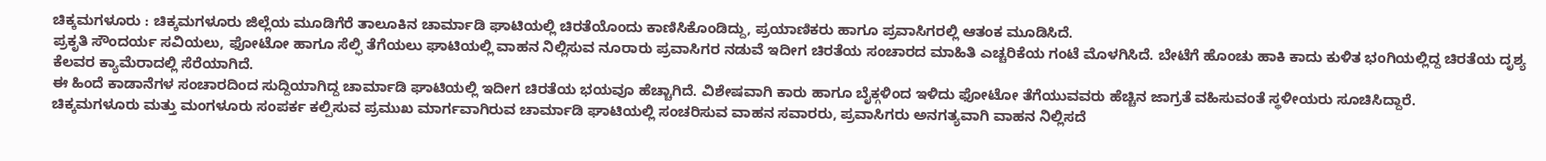ಚಿಕ್ಕಮಗಳೂರು : ಚಿಕ್ಕಮಗಳೂರು ಜಿಲ್ಲೆಯ ಮೂಡಿಗೆರೆ ತಾಲೂಕಿನ ಚಾರ್ಮಾಡಿ ಘಾಟಿಯಲ್ಲಿ ಚಿರತೆಯೊಂದು ಕಾಣಿಸಿಕೊಂಡಿದ್ದು, ಪ್ರಯಾಣಿಕರು ಹಾಗೂ ಪ್ರವಾಸಿಗರಲ್ಲಿ ಆತಂಕ ಮೂಡಿಸಿದೆ.
ಪ್ರಕೃತಿ ಸೌಂದರ್ಯ ಸವಿಯಲು, ಫೋಟೋ ಹಾಗೂ ಸೆಲ್ಫಿ ತೆಗೆಯಲು ಘಾಟಿಯಲ್ಲಿ ವಾಹನ ನಿಲ್ಲಿಸುವ ನೂರಾರು ಪ್ರವಾಸಿಗರ ನಡುವೆ ಇದೀಗ ಚಿರತೆಯ ಸಂಚಾರದ ಮಾಹಿತಿ ಎಚ್ಚರಿಕೆಯ ಗಂಟೆ ಮೊಳಗಿಸಿದೆ. ಬೇಟೆಗೆ ಹೊಂಚು ಹಾಕಿ ಕಾದು ಕುಳಿತ ಭಂಗಿಯಲ್ಲಿದ್ದ ಚಿರತೆಯ ದೃಶ್ಯ ಕೆಲವರ ಕ್ಯಾಮೆರಾದಲ್ಲಿ ಸೆರೆಯಾಗಿದೆ.
ಈ ಹಿಂದೆ ಕಾಡಾನೆಗಳ ಸಂಚಾರದಿಂದ ಸುದ್ದಿಯಾಗಿದ್ದ ಚಾರ್ಮಾಡಿ ಘಾಟಿಯಲ್ಲಿ ಇದೀಗ ಚಿರತೆಯ ಭಯವೂ ಹೆಚ್ಚಾಗಿದೆ. ವಿಶೇಷವಾಗಿ ಕಾರು ಹಾಗೂ ಬೈಕ್ಗಳಿಂದ ಇಳಿದು ಫೋಟೋ ತೆಗೆಯುವವರು ಹೆಚ್ಚಿನ ಜಾಗ್ರತೆ ವಹಿಸುವಂತೆ ಸ್ಥಳೀಯರು ಸೂಚಿಸಿದ್ದಾರೆ.
ಚಿಕ್ಕಮಗಳೂರು ಮತ್ತು ಮಂಗಳೂರು ಸಂಪರ್ಕ ಕಲ್ಪಿಸುವ ಪ್ರಮುಖ ಮಾರ್ಗವಾಗಿರುವ ಚಾರ್ಮಾಡಿ ಘಾಟಿಯಲ್ಲಿ ಸಂಚರಿಸುವ ವಾಹನ ಸವಾರರು, ಪ್ರವಾಸಿಗರು ಅನಗತ್ಯವಾಗಿ ವಾಹನ ನಿಲ್ಲಿಸದೆ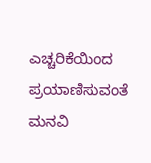ಎಚ್ಚರಿಕೆಯಿಂದ ಪ್ರಯಾಣಿಸುವಂತೆ ಮನವಿ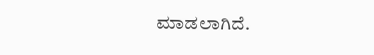ಮಾಡಲಾಗಿದೆ.